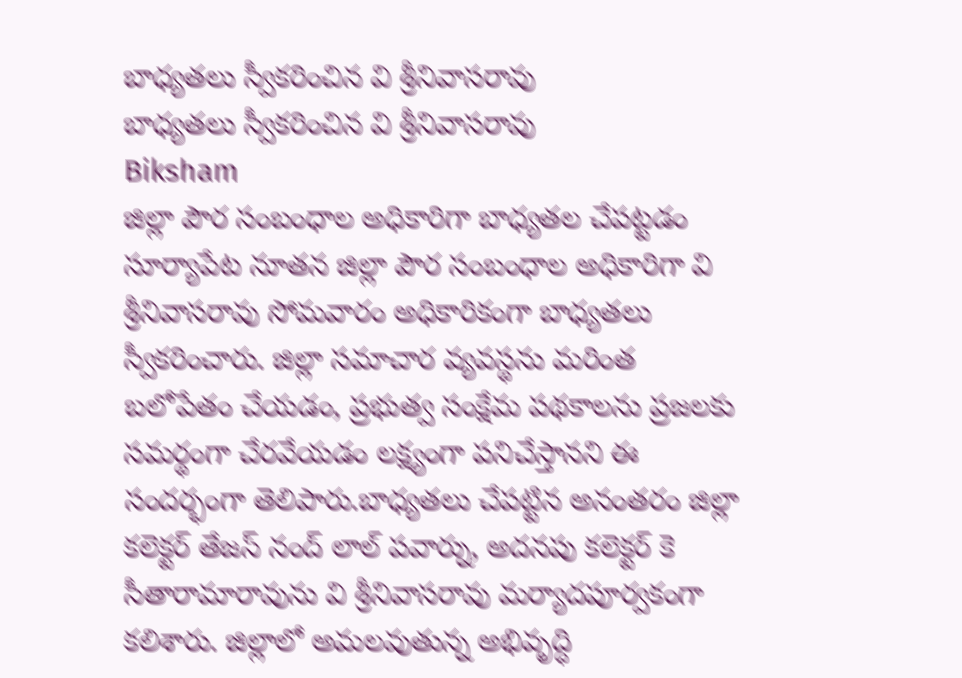బాధ్యతలు స్వీకరించిన వి శ్రీనివాసరావు
బాధ్యతలు స్వీకరించిన వి శ్రీనివాసరావు
Biksham
జిల్లా పౌర సంబంధాల అధికారిగా బాధ్యతల చేపట్టడం
సూర్యాపేట నూతన జిల్లా పౌర సంబంధాల అధికారిగా వి శ్రీనివాసరావు సోమవారం అధికారికంగా బాధ్యతలు స్వీకరించారు. జిల్లా సమాచార వ్యవస్థను మరింత బలోపేతం చేయడం, ప్రభుత్వ సంక్షేమ పథకాలను ప్రజలకు సమర్థంగా చేరవేయడం లక్ష్యంగా పనిచేస్తానని ఈ సందర్భంగా తెలిపారు.బాధ్యతలు చేపట్టిన అనంతరం జిల్లా కలెక్టర్ తేజస్ నంద్ లాల్ పవార్ను, అదనపు కలెక్టర్ కె సీతారామారావును వి శ్రీనివాసరావు మర్యాదపూర్వకంగా కలిశారు. జిల్లాలో అమలవుతున్న అభివృద్ధి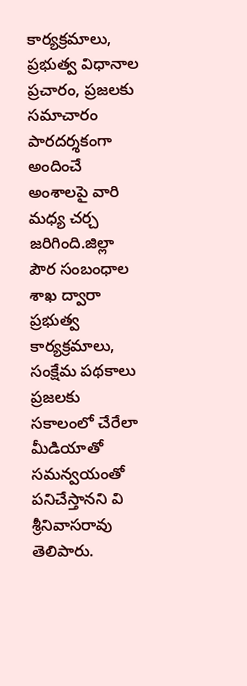కార్యక్రమాలు, ప్రభుత్వ విధానాల ప్రచారం, ప్రజలకు సమాచారం పారదర్శకంగా అందించే అంశాలపై వారి మధ్య చర్చ జరిగింది.జిల్లా పౌర సంబంధాల శాఖ ద్వారా ప్రభుత్వ కార్యక్రమాలు, సంక్షేమ పథకాలు ప్రజలకు సకాలంలో చేరేలా మీడియాతో సమన్వయంతో పనిచేస్తానని వి శ్రీనివాసరావు తెలిపారు.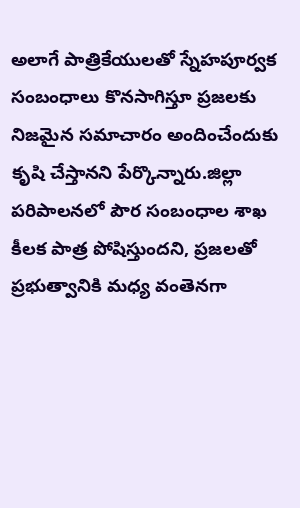అలాగే పాత్రికేయులతో స్నేహపూర్వక సంబంధాలు కొనసాగిస్తూ ప్రజలకు నిజమైన సమాచారం అందించేందుకు కృషి చేస్తానని పేర్కొన్నారు.జిల్లా పరిపాలనలో పౌర సంబంధాల శాఖ కీలక పాత్ర పోషిస్తుందని, ప్రజలతో ప్రభుత్వానికి మధ్య వంతెనగా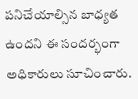పనిచేయాల్సిన బాధ్యత ఉందని ఈ సందర్భంగా అధికారులు సూచించారు.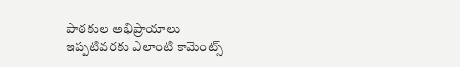పాఠకుల అభిప్రాయాలు
ఇప్పటివరకు ఎలాంటి కామెంట్స్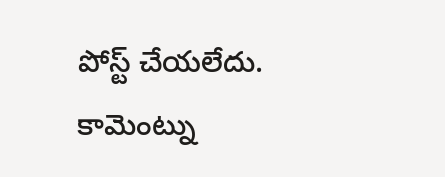పోస్ట్ చేయలేదు.
కామెంట్ను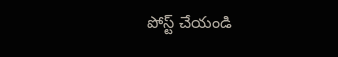పోస్ట్ చేయండి